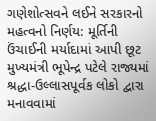ગણેશોત્સવને લઈને સરકારનો મહત્વનો નિર્ણય: મૂર્તિની ઉંચાઈની મર્યાદામાં આપી છૂટ
મુખ્યમંત્રી ભૂપેન્દ્ર પટેલે રાજ્યમાં શ્રદ્ધા-ઉલ્લાસપૂર્વક લોકો દ્વારા મનાવવામાં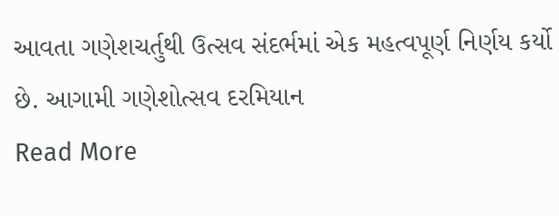આવતા ગણેશચર્તુથી ઉત્સવ સંદર્ભમાં એક મહત્વપૂર્ણ નિર્ણય કર્યો છે. આગામી ગણેશોત્સવ દરમિયાન
Read More